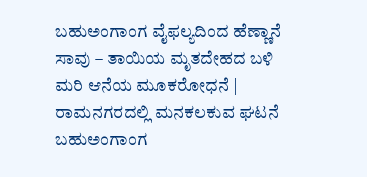ಬಹುಅಂಗಾಂಗ ವೈಫಲ್ಯದಿಂದ ಹೆಣ್ಣಾನೆ ಸಾವು – ತಾಯಿಯ ಮೃತದೇಹದ ಬಳಿ ಮರಿ ಆನೆಯ ಮೂಕರೋಧನೆ | ರಾಮನಗರದಲ್ಲಿ ಮನಕಲಕುವ ಘಟನೆ
ಬಹುಅಂಗಾಂಗ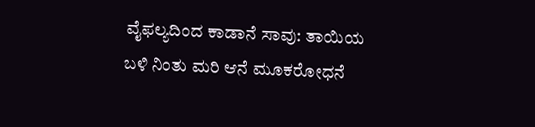ವೈಫಲ್ಯದಿಂದ ಕಾಡಾನೆ ಸಾವು: ತಾಯಿಯ ಬಳಿ ನಿಂತು ಮರಿ ಆನೆ ಮೂಕರೋಧನೆ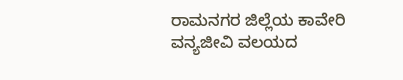ರಾಮನಗರ ಜಿಲ್ಲೆಯ ಕಾವೇರಿ ವನ್ಯಜೀವಿ ವಲಯದ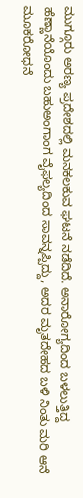ಮುಗ್ಗೂರು ಅರಣ್ಯ ಪ್ರದೇಶದಲ್ಲಿ ಮನಕಲಕುವ ಘಟನೆ ನಡೆದಿದೆ. ಅನಾರೋಗ್ಯದಿಂದ ಬಳಲುತ್ತಿದ್ದ ಹೆಣ್ಣಾನೆಯೊಂದು ಬಹುಅಂಗಾಂಗ ವೈಫಲ್ಯದಿಂದ ಸಾವನ್ನಪ್ಪಿದ್ದು, ಅದರ ಮೃತದೇಹದ ಬಳಿ ನಿಂತು ಮರಿ ಆನೆ ಮೂಕರೋಧನೆ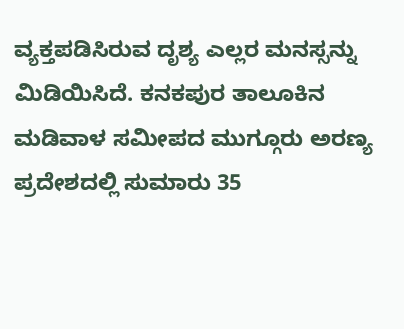ವ್ಯಕ್ತಪಡಿಸಿರುವ ದೃಶ್ಯ ಎಲ್ಲರ ಮನಸ್ಸನ್ನು ಮಿಡಿಯಿಸಿದೆ. ಕನಕಪುರ ತಾಲೂಕಿನ ಮಡಿವಾಳ ಸಮೀಪದ ಮುಗ್ಗೂರು ಅರಣ್ಯ ಪ್ರದೇಶದಲ್ಲಿ ಸುಮಾರು 35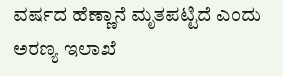ವರ್ಷದ ಹೆಣ್ಣಾನೆ ಮೃತಪಟ್ಟಿದೆ ಎಂದು ಅರಣ್ಯ ಇಲಾಖೆ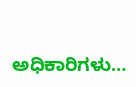ಅಧಿಕಾರಿಗಳು…